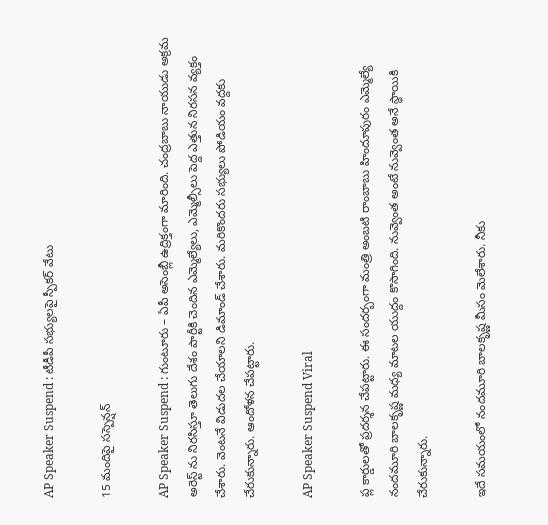AP Speaker Suspend : టీడీపీ స‌భ్యుల‌పై స్పీక‌ర్ వేటు

15 మందిపై స‌స్పెన్ష‌న్

AP Speaker Suspend : గుంటూరు – ఏపీ అసెంబ్లీ ఉద్రిక్తంగా మారింది. చంద్ర‌బాబు నాయుడు అక్ర‌మ అరెస్ట్ ను నిర‌సిస్తూ తెలుగు దేశం పార్టీకి చెందిన ఎమ్మెల్యేలు, ఎమ్మెల్సీలు పెద్ద ఎత్తున నిర‌స‌న వ్య‌క్తం చేశారు. వెంట‌నే విడుద‌ల చేయాల‌ని డిమాండ్ చేశారు. మ‌రికొంద‌రు స‌భ్యులు పోడియం వ‌ద్ద‌కు చేరుకున్నారు. ఆందోళ‌న చేప‌ట్టారు.

AP Speaker Suspend Viral

ప్ల కార్డుల‌తో ప్ర‌ద‌ర్శ‌న చేప‌ట్టారు. ఈ సంద‌ర్బంగా మంత్రి అంబ‌టి రాంబాబు హిందూపురం ఎమ్మెల్యే నంద‌మూరి బాల‌కృష్ణ మ‌ధ్య మాట‌ల యుద్దం కొసాగింది. నువ్వెంత అంటే నువ్వెంత అనే స్థాయికి చేరుకున్నారు.

ఇదే స‌మ‌యంలో నంద‌మూరి బాల‌కృష్ణ మీసం మెలేశారు. నీకు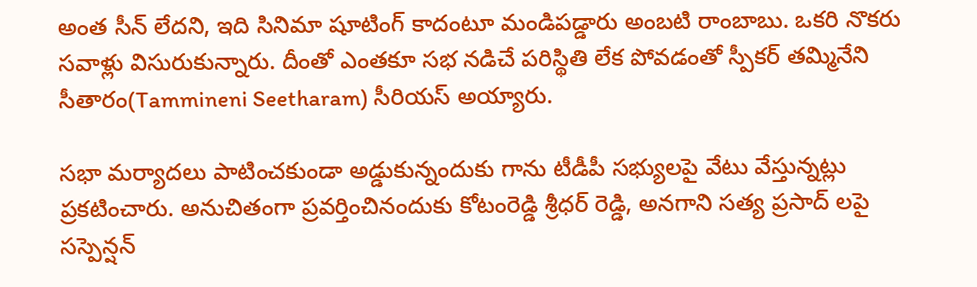అంత సీన్ లేద‌ని, ఇది సినిమా షూటింగ్ కాదంటూ మండిప‌డ్డారు అంబ‌టి రాంబాబు. ఒక‌రి నొక‌రు స‌వాళ్లు విసురుకున్నారు. దీంతో ఎంత‌కూ స‌భ న‌డిచే ప‌రిస్థితి లేక పోవ‌డంతో స్పీక‌ర్ త‌మ్మినేని సీతారం(Tammineni Seetharam) సీరియ‌స్ అయ్యారు.

స‌భా మ‌ర్యాద‌లు పాటించ‌కుండా అడ్డుకున్నందుకు గాను టీడీపీ స‌భ్యుల‌పై వేటు వేస్తున్న‌ట్లు ప్ర‌క‌టించారు. అనుచితంగా ప్ర‌వ‌ర్తించినందుకు కోటంరెడ్డి శ్రీ‌ధ‌ర్ రెడ్డి, అన‌గాని స‌త్య ప్ర‌సాద్ ల‌పై స‌స్పెన్ష‌న్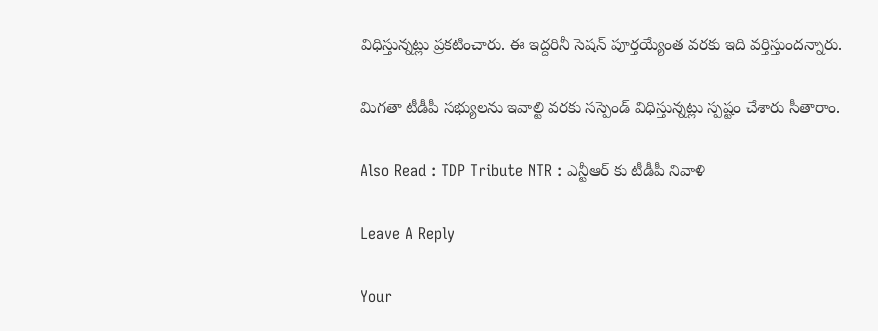విధిస్తున్న‌ట్లు ప్ర‌క‌టించారు. ఈ ఇద్ద‌రినీ సెష‌న్ పూర్త‌య్యేంత వ‌ర‌కు ఇది వ‌ర్తిస్తుంద‌న్నారు.

మిగ‌తా టీడీపీ స‌భ్యుల‌ను ఇవాల్టి వ‌ర‌కు స‌స్పెండ్ విధిస్తున్న‌ట్లు స్ప‌ష్టం చేశారు సీతారాం.

Also Read : TDP Tribute NTR : ఎన్టీఆర్ కు టీడీపీ నివాళి

Leave A Reply

Your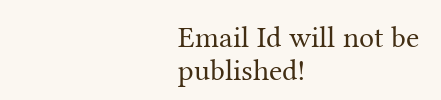Email Id will not be published!